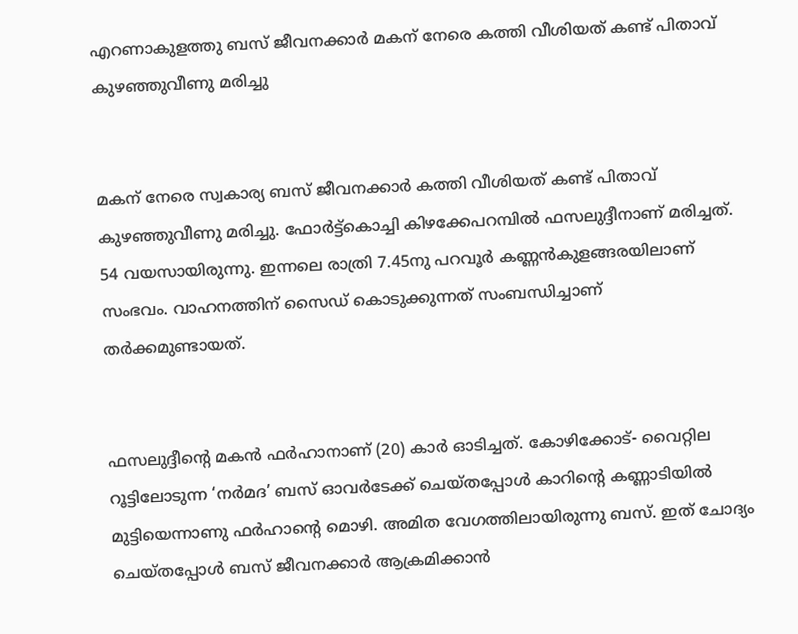എറണാകുളത്തു ബസ് ജീവനക്കാർ മകന് നേരെ കത്തി വീശിയത് കണ്ട് പിതാവ് കുഴഞ്ഞുവീണു മരിച്ചു


മകന് നേരെ സ്വകാര്യ ബസ് ജീവനക്കാര്‍ കത്തി വീശിയത് കണ്ട് പിതാവ് കുഴഞ്ഞുവീണു മരിച്ചു. ഫോര്‍ട്ട്‌കൊച്ചി കിഴക്കേപറമ്പില്‍ ഫസലുദ്ദീനാണ് മരിച്ചത്. 54 വയസായിരുന്നു. ഇന്നലെ രാത്രി 7.45നു പറവൂര്‍ കണ്ണന്‍കുളങ്ങരയിലാണ് സംഭവം. വാഹനത്തിന് സൈഡ് കൊടുക്കുന്നത് സംബന്ധിച്ചാണ് തര്‍ക്കമുണ്ടായത്.


ഫസലുദ്ദീന്റെ മകന്‍ ഫര്‍ഹാനാണ് (20) കാര്‍ ഓടിച്ചത്. കോഴിക്കോട്- വൈറ്റില റൂട്ടിലോടുന്ന ‘നര്‍മദ’ ബസ് ഓവര്‍ടേക്ക് ചെയ്തപ്പോള്‍ കാറിന്റെ കണ്ണാടിയില്‍ മുട്ടിയെന്നാണു ഫര്‍ഹാന്റെ മൊഴി. അമിത വേഗത്തിലായിരുന്നു ബസ്. ഇത് ചോദ്യം ചെയ്തപ്പോള്‍ ബസ് ജീവനക്കാര്‍ ആക്രമിക്കാന്‍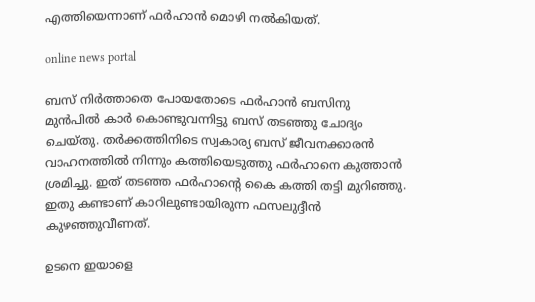എത്തിയെന്നാണ് ഫര്‍ഹാന്‍ മൊഴി നല്‍കിയത്.

online news portal

ബസ് നിര്‍ത്താതെ പോയതോടെ ഫര്‍ഹാന്‍ ബസിനു മുന്‍പില്‍ കാര്‍ കൊണ്ടുവന്നിട്ടു ബസ് തടഞ്ഞു ചോദ്യം ചെയ്തു. തര്‍ക്കത്തിനിടെ സ്വകാര്യ ബസ് ജീവനക്കാരന്‍ വാഹനത്തില്‍ നിന്നും കത്തിയെടുത്തു ഫര്‍ഹാനെ കുത്താന്‍ ശ്രമിച്ചു. ഇത് തടഞ്ഞ ഫര്‍ഹാന്റെ കൈ കത്തി തട്ടി മുറിഞ്ഞു. ഇതു കണ്ടാണ് കാറിലുണ്ടായിരുന്ന ഫസലുദ്ദീന്‍ കുഴഞ്ഞുവീണത്.

ഉടനെ ഇയാളെ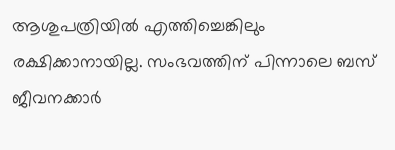ആശുപത്രിയില്‍ എത്തിച്ചെങ്കിലും രക്ഷിക്കാനായില്ല. സംഭവത്തിന് പിന്നാലെ ബസ് ജീവനക്കാര്‍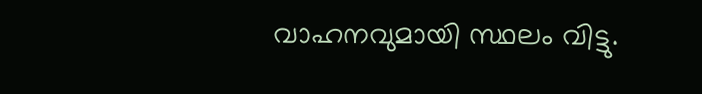വാഹനവുമായി സ്ഥലം വിട്ടു.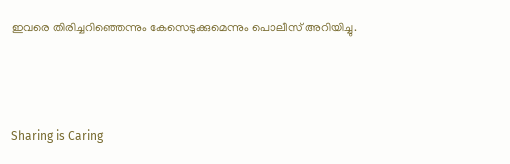ഇവരെ തിരിച്ചറിഞ്ഞെന്നും കേസെടുക്കുമെന്നും പൊലീസ് അറിയിച്ചു.



Sharing is Caring